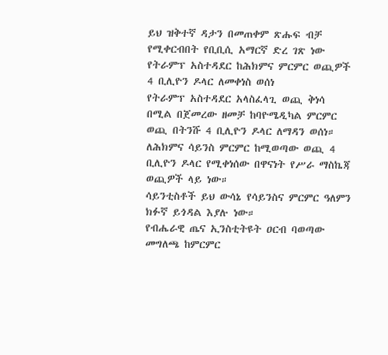ይህ ዝቅተኛ ዳታን በመጠቀም ጽሑፍ ብቻ የሚቀርብበት የቢቢሲ አማርኛ ድረ ገጽ ነው
የትራምፕ አስተዳደር ከሕክምና ምርምር ወጪዎች 4 ቢሊዮን ዶላር ለመቀነስ ወሰነ
የትራምፕ አስተዳደር አላስፈላጊ ወጪ ቅነሳ በሚል በጀመረው ዘመቻ ከባዮሜዲካል ምርምር ወጪ በትንሹ 4 ቢሊዮን ዶላር ለማዳን ወሰነ።
ለሕክምና ሳይንስ ምርምር ከሚወጣው ወጪ 4 ቢሊዮን ዶላር የሚቀነሰው በዋናነት የሥራ ማስኬጃ ወጪዎች ላይ ነው።
ሳይንቲስቶች ይህ ውሳኔ የሳይንስና ምርምር ዓለምን ክፉኛ ይጎዳል እያሉ ነው።
የብሔራዊ ጤና ኢንስቲትዩት ዐርብ ባወጣው መግለጫ ከምርምር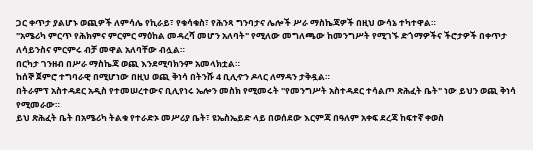ጋር ቀጥታ ያልሆኑ ወጪዎች ለምሳሌ የኪራይ፣ የቁሳቁስ፣ የሕንጻ ግንባታና ሌሎች ሥራ ማስኬጃዎች በዚህ ውሳኔ ተካተዋል።
"አሜሪካ ምርጥ የሕክምና ምርምር ማዕከል መዳረሻ መሆን አለባት" የሚለው መግለጫው ከመንግሥት የሚገኙ ድጎማዎችና ችሮታዎች በቀጥታ ለሳይንስና ምርምሩ ብቻ መዋል አለባቸው ብሏል።
በርካታ ገንዘብ በሥራ ማስኬጃ ወጪ እንደሚባክንም አመላክቷል።
ከሰኞ ጀምሮ ተግባራዊ በሚሆነው በዚህ ወጪ ቅነሳ በትንሹ 4 ቢሊዯን ዶላር ለማዳን ታቅዷል።
በትራምፕ አስተዳደር አዲስ የተመሠረተውና ቢሊየነሩ ኤሎን መስክ የሚመሩት "የመንግሥት አስተዳደር ተሳልጦ ጽሕፈት ቤት" ነው ይህን ወጪ ቅነሳ የሚመራው።
ይህ ጽሕፈት ቤት በአሜሪካ ትልቁ የተራድኦ መሥሪያ ቤት፣ ዩኤስኤይድ ላይ በወሰደው እርምጃ በዓለም አቀፍ ደረጃ ከፍተኛ ቀወስ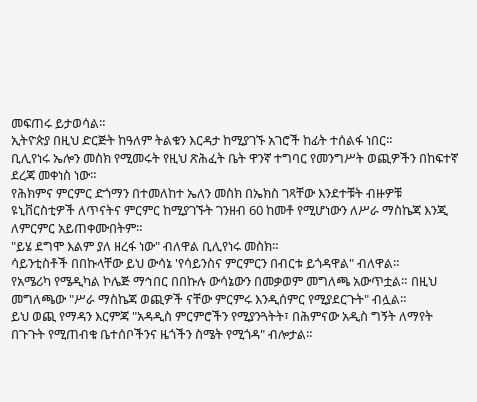መፍጠሩ ይታወሳል።
ኢትዮጵያ በዚህ ድርጅት ከዓለም ትልቁን እርዳታ ከሚያገኙ አገሮች ከፊት ተሰልፋ ነበር።
ቢሊየነሩ ኤሎን መስክ የሚመሩት የዚህ ጽሕፈት ቤት ዋንኛ ተግባር የመንግሥት ወጪዎችን በከፍተኛ ደረጃ መቀነስ ነው።
የሕክምና ምርምር ድጎማን በተመለከተ ኤለን መስክ በኤክስ ገጻቸው እንደተቹት ብዙዎቹ ዩኒቨርስቲዎች ለጥናትና ምርምር ከሚያገኙት ገንዘብ 60 ከመቶ የሚሆነውን ለሥራ ማስኬጃ እንጂ ለምርምር አይጠቀሙበትም።
"ይሄ ደግሞ እልም ያለ ዘረፋ ነው" ብለዋል ቢሊየነሩ መስክ።
ሳይንቲስቶች በበኩላቸው ይህ ውሳኔ 'የሳይንስና ምርምርን በብርቱ ይጎዳዋል" ብለዋል።
የአሜሪካ የሜዲካል ኮሌጅ ማኅበር በበኩሉ ውሳኔውን በመቃወም መግለጫ አውጥቷል። በዚህ መግለጫው "ሥራ ማስኬጃ ወጪዎች ናቸው ምርምሩ እንዲሰምር የሚያደርጉት" ብሏል።
ይህ ወጪ የማዳን እርምጃ "አዳዲስ ምርምሮችን የሚያንጓትት፣ በሕምናው አዲስ ግኝት ለማየት በጉጉት የሚጠብቁ ቤተሰቦችንና ዜጎችን ስሜት የሚጎዳ" ብሎታል።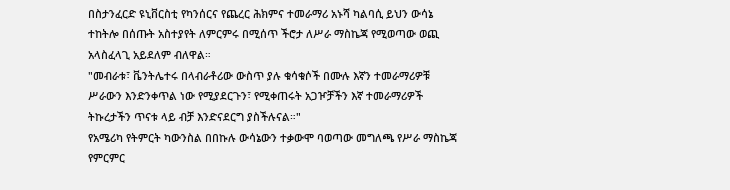በስታንፈርድ ዩኒቨርስቲ የካንሰርና የጨረር ሕክምና ተመራማሪ አኑሻ ካልባሲ ይህን ውሳኔ ተከትሎ በሰጡት አስተያየት ለምርምሩ በሚሰጥ ችሮታ ለሥራ ማስኬጃ የሚወጣው ወጪ አላስፈላጊ አይደለም ብለዋል።
"መብራቱ፣ ቬንትሌተሩ በላብራቶሪው ውስጥ ያሉ ቁሳቁሶች በሙሉ እኛን ተመራማሪዎቹ ሥራውን እንድንቀጥል ነው የሚያደርጉን፣ የሚቀጠሩት አጋዦቻችን እኛ ተመራማሪዎች ትኩረታችን ጥናቱ ላይ ብቻ እንድናደርግ ያስችሉናል።"
የአሜሪካ የትምርት ካውንስል በበኩሉ ውሳኔውን ተቃውሞ ባወጣው መግለጫ የሥራ ማስኬጃ የምርምር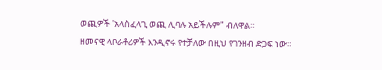ወጪዎች 'አላስፈላጊ ወጪ ሊባሉ አይችሉም" ብለዋል።
ዘመናዊ ላቦራቶሪዎች እንዲኖሩ የተቻለው በዚህ የገንዘብ ድጋፍ ነው።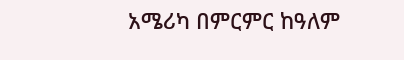አሜሪካ በምርምር ከዓለም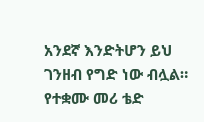አንደኛ እንድትሆን ይህ ገንዘብ የግድ ነው ብሏል።
የተቋሙ መሪ ቴድ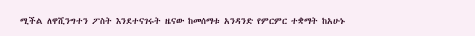ሚችል ለዋሺንግተን ፖስት እንደተናገሩት ዜናው ከመሰማቱ አንዳንድ የምርምር ተቋማት ከአሁኑ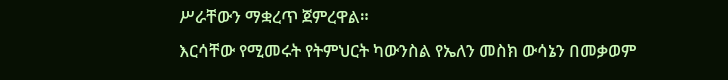ሥራቸውን ማቋረጥ ጀምረዋል።
እርሳቸው የሚመሩት የትምህርት ካውንስል የኤለን መስክ ውሳኔን በመቃወም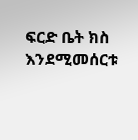ፍርድ ቤት ክስ እንደሚመሰርቱ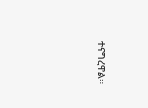ተናግረዋል።